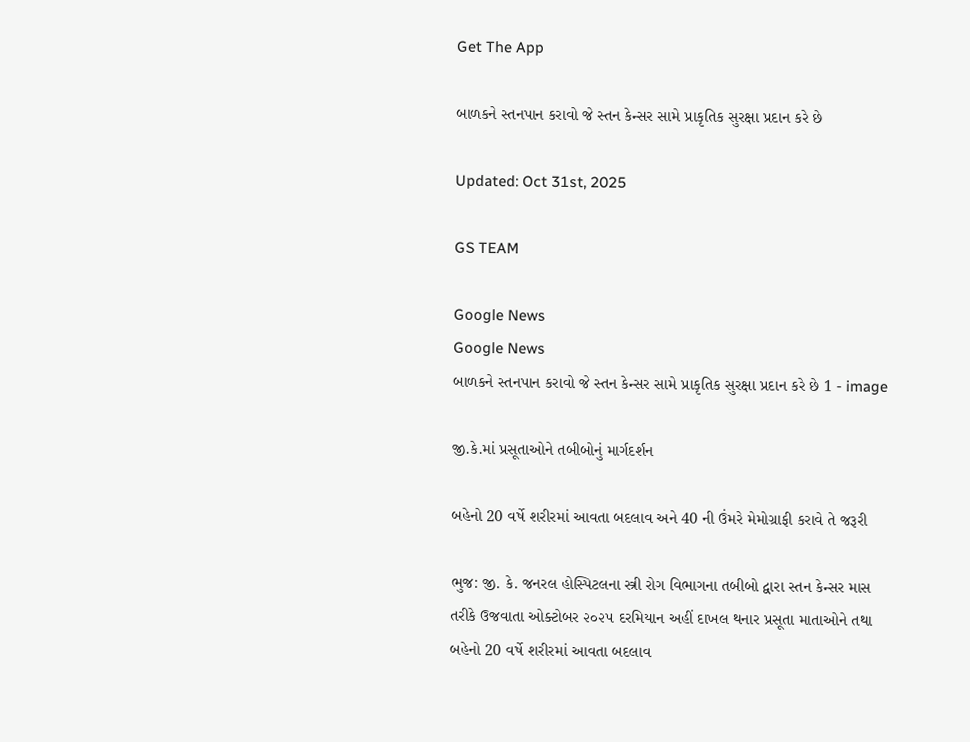Get The App

બાળકને સ્તનપાન કરાવો જે સ્તન કેન્સર સામે પ્રાકૃતિક સુરક્ષા પ્રદાન કરે છે

Updated: Oct 31st, 2025

GS TEAM

Google News
Google News
બાળકને સ્તનપાન કરાવો જે સ્તન કેન્સર સામે પ્રાકૃતિક સુરક્ષા પ્રદાન કરે છે 1 - image

જી.કે.માં પ્રસૂતાઓને તબીબોનું માર્ગદર્શન

બહેનો 20 વર્ષે શરીરમાં આવતા બદલાવ અને 40 ની ઉંમરે મેમોગ્રાફી કરાવે તે જરૂરી

ભુજ: જી. કે. જનરલ હોસ્પિટલના સ્ત્રી રોગ વિભાગના તબીબો દ્વારા સ્તન કેન્સર માસ તરીકે ઉજવાતા ઓક્ટોબર ૨૦૨૫ દરમિયાન અહીં દાખલ થનાર પ્રસૂતા માતાઓને તથા બહેનો 20 વર્ષે શરીરમાં આવતા બદલાવ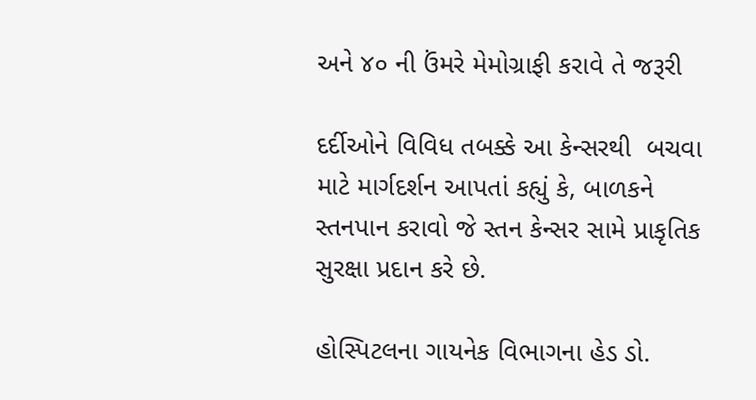અને ૪૦ ની ઉંમરે મેમોગ્રાફી કરાવે તે જરૂરી

દર્દીઓને વિવિધ તબક્કે આ કેન્સરથી  બચવા માટે માર્ગદર્શન આપતાં કહ્યું કે, બાળકને સ્તનપાન કરાવો જે સ્તન કેન્સર સામે પ્રાકૃતિક સુરક્ષા પ્રદાન કરે છે.

હોસ્પિટલના ગાયનેક વિભાગના હેડ ડો.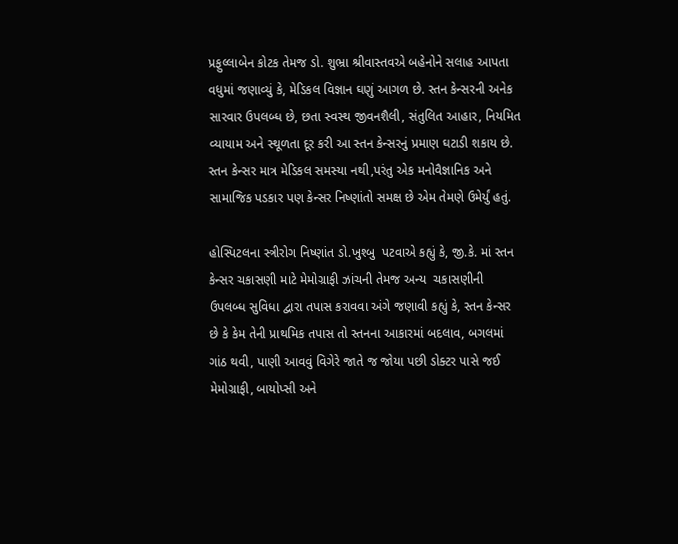પ્રફુલ્લાબેન કોટક તેમજ ડો. શુભ્રા શ્રીવાસ્તવએ બહેનોને સલાહ આપતા વધુમાં જણાવ્યું કે, મેડિકલ વિજ્ઞાન ઘણું આગળ છે. સ્તન કેન્સરની અનેક સારવાર ઉપલબ્ધ છે, છતા સ્વસ્થ જીવનશૈલી, સંતુલિત આહાર, નિયમિત વ્યાયામ અને સ્થૂળતા દૂર કરી આ સ્તન કેન્સરનું પ્રમાણ ઘટાડી શકાય છે. સ્તન કેન્સર માત્ર મેડિકલ સમસ્યા નથી,પરંતુ એક મનોવૈજ્ઞાનિક અને સામાજિક પડકાર પણ કેન્સર નિષ્ણાંતો સમક્ષ છે એમ તેમણે ઉમેર્યું હતું.

હોસ્પિટલના સ્ત્રીરોગ નિષ્ણાંત ડો.ખુશ્બુ  પટવાએ કહ્યું કે, જી.કે. માં સ્તન કેન્સર ચકાસણી માટે મેમોગ્રાફી ઝાંચની તેમજ અન્ય  ચકાસણીની ઉપલબ્ધ સુવિધા દ્વારા તપાસ કરાવવા અંગે જણાવી કહ્યું કે, સ્તન કેન્સર છે કે કેમ તેની પ્રાથમિક તપાસ તો સ્તનના આકારમાં બદલાવ, બગલમાં ગાંઠ થવી, પાણી આવવું વિગેરે જાતે જ જોયા પછી ડોક્ટર પાસે જઈ મેમોગ્રાફી, બાયોપ્સી અને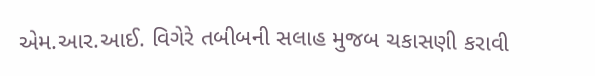એમ.આર.આઈ. વિગેરે તબીબની સલાહ મુજબ ચકાસણી કરાવી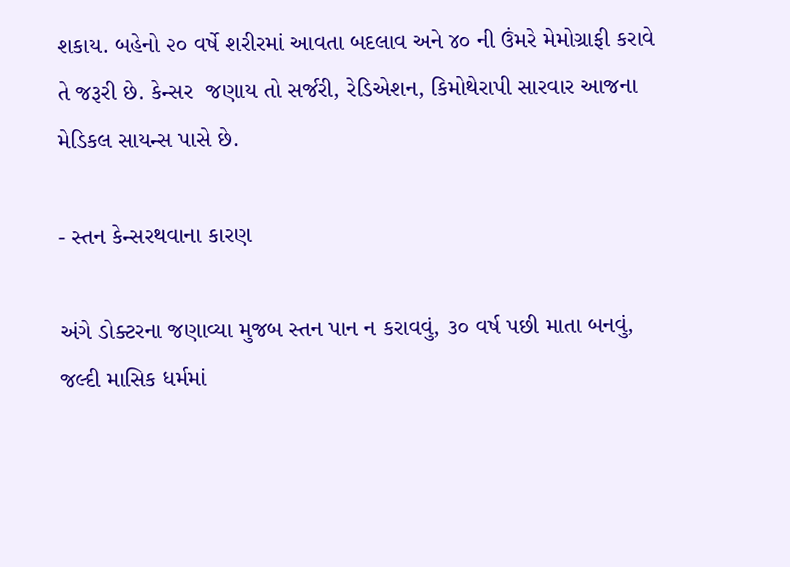શકાય. બહેનો ૨૦ વર્ષે શરીરમાં આવતા બદલાવ અને ૪૦ ની ઉંમરે મેમોગ્રાફી કરાવે તે જરૂરી છે. કેન્સર  જણાય તો સર્જરી, રેડિએશન, કિમોથેરાપી સારવાર આજના મેડિકલ સાયન્સ પાસે છે.

- સ્તન કેન્સરથવાના કારણ

અંગે ડોક્ટરના જણાવ્યા મુજબ સ્તન પાન ન કરાવવું, ૩૦ વર્ષ પછી માતા બનવું, જલ્દી માસિક ધર્મમાં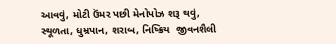આવવું, મોટી ઉંમર પછી મેનોપોઝ શરૂ થવું, સ્થૂળતા, ધુમ્રપાન, શરાબ, નિષ્ક્રિય  જીવનશૈલી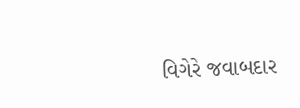વિગેરે જવાબદાર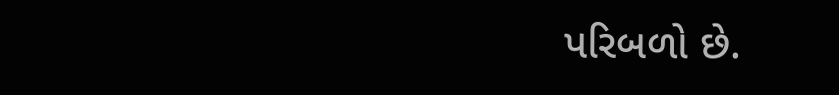પરિબળો છે.